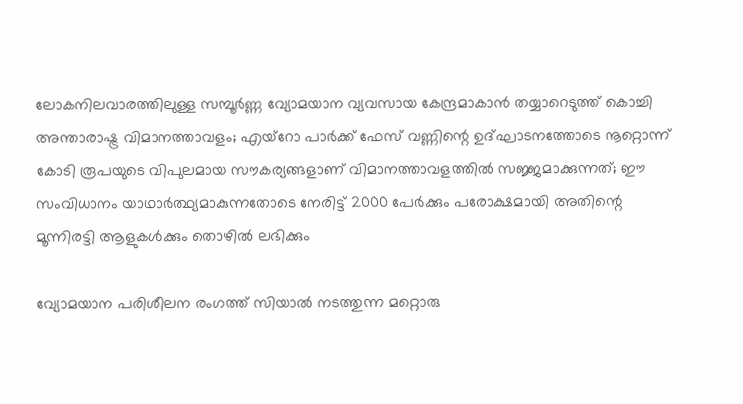ലോകനിലവാരത്തിലുള്ള സമ്പൂർണ്ണ വ്യോമയാന വ്യവസായ കേന്ദ്രമാകാൻ തയ്യാറെടുത്ത് കൊച്ചി അന്താരാഷ്ട്ര വിമാനത്താവളം; എയ്റോ പാർക്ക് ഫേസ് വണ്ണിന്റെ ഉദ്ഘാടനത്തോടെ നൂറ്റൊന്ന് കോടി രൂപയുടെ വിപുലമായ സൗകര്യങ്ങളാണ് വിമാനത്താവളത്തിൽ സജ്ജമാക്കുന്നത്; ഈ സംവിധാനം യാഥാർത്ഥ്യമാകുന്നതോടെ നേരിട്ട് 2000 പേർക്കും പരോക്ഷമായി അതിന്റെ മൂന്നിരട്ടി ആളുകൾക്കും തൊഴിൽ ലഭിക്കും

വ്യോമയാന പരിശീലന രംഗത്ത് സിയാൽ നടത്തുന്ന മറ്റൊരു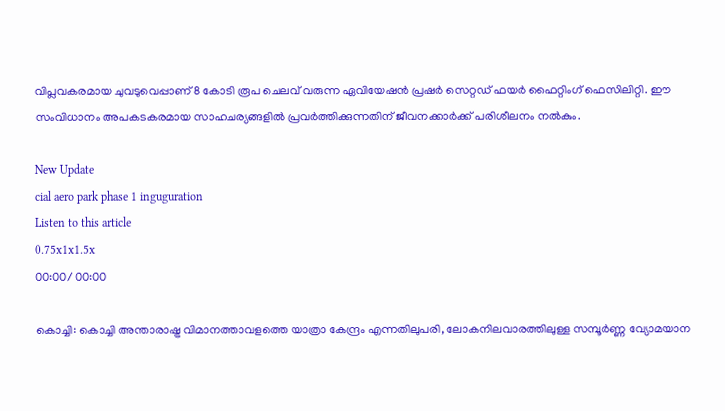വിപ്ലവകരമായ ചുവടുവെപ്പാണ് 8 കോടി രൂപ ചെലവ് വരുന്ന ഏവിയേഷൻ പ്രഷർ സെറ്റഡ് ഫയർ ഫൈറ്റിംഗ് ഫെസിലിറ്റി. ഈ സംവിധാനം അപകടകരമായ സാഹചര്യങ്ങളിൽ പ്രവർത്തിക്കുന്നതിന് ജീവനക്കാർക്ക് പരിശീലനം നൽകും.

New Update
cial aero park phase 1 inguguration
Listen to this article
0.75x1x1.5x
00:00/ 00:00

കൊച്ചി: കൊച്ചി അന്താരാഷ്ട്ര വിമാനത്താവളത്തെ യാത്രാ കേന്ദ്രം എന്നതിലുപരി, ലോകനിലവാരത്തിലുള്ള സമ്പൂർണ്ണ വ്യോമയാന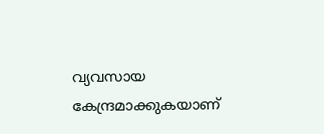വ്യവസായ കേന്ദ്രമാക്കുകയാണ്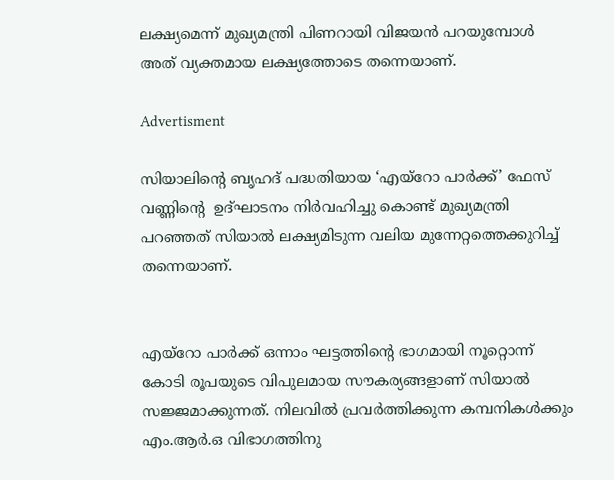ലക്ഷ്യമെന്ന് മുഖ്യമന്ത്രി പിണറായി വിജയൻ പറയുമ്പോൾ അത് വ്യക്തമായ ലക്ഷ്യത്തോടെ തന്നെയാണ്.

Advertisment

സിയാലിന്റെ ബൃഹദ് പദ്ധതിയായ ‘എയ്റോ പാർക്ക്’ ഫേസ് വണ്ണിന്റെ  ഉദ്ഘാടനം നിർവഹിച്ചു കൊണ്ട് മുഖ്യമന്ത്രി പറഞ്ഞത് സിയാൽ ലക്ഷ്യമിടുന്ന വലിയ മുന്നേറ്റത്തെക്കുറിച്ച് തന്നെയാണ്.


എയ്റോ പാർക്ക് ഒന്നാം ഘട്ടത്തിന്റെ ഭാഗമായി നൂറ്റൊന്ന് കോടി രൂപയുടെ വിപുലമായ സൗകര്യങ്ങളാണ് സിയാൽ സജ്ജമാക്കുന്നത്. നിലവിൽ പ്രവർത്തിക്കുന്ന കമ്പനികൾക്കും എം.ആർ.ഒ വിഭാഗത്തിനു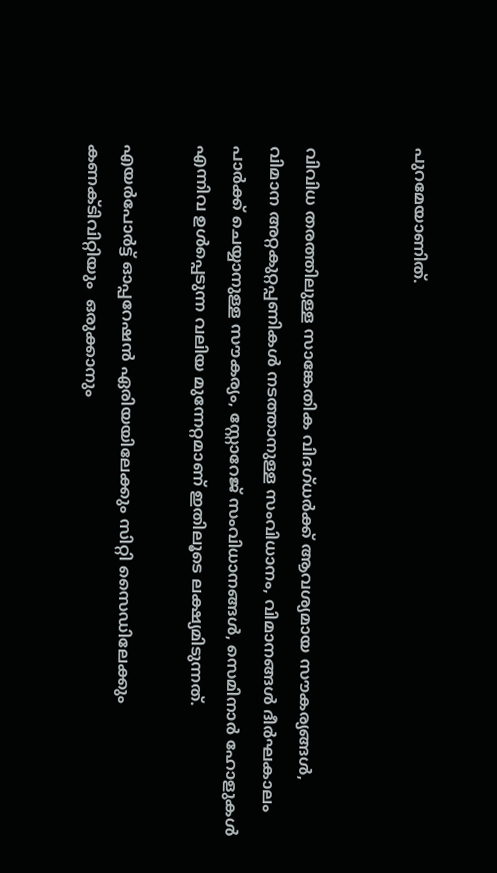പുറമേയാണിത്.


വിവിധ തരത്തിലുള്ള സാങ്കേതിക വിദഗ്ധർക്ക് ആവശ്യമായ സൗകര്യങ്ങൾ, വിമാന അറ്റകുറ്റപ്പണികൾ നടത്താനുള്ള സംവിധാനം, വിമാനങ്ങൾ ദീർഘകാലം പാർക്ക് ചെയ്യാനുള്ള സൗകര്യം, സ്റ്റോറേജ് സംവിധാനങ്ങൾ, സെമിനാർ ഹോളുകൾ എന്നിവ ഉൾപ്പെടുന്ന വലിയ മുന്നേറ്റമാണ് ഇതിലൂടെ ലക്ഷ്യമിടുന്നത്.

എയർപോർട്ട് ഓപ്പറേഷൻ ഏരിയയിലേക്കും സിറ്റി സൈഡിലേക്കും  കണക്ടിവിറ്റിയും  ഒരുക്കാനും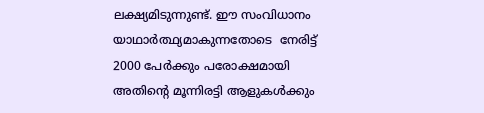ലക്ഷ്യമിടുന്നുണ്ട്. ഈ സംവിധാനം യാഥാർത്ഥ്യമാകുന്നതോടെ  നേരിട്ട് 2000 പേർക്കും പരോക്ഷമായി അതിന്റെ മൂന്നിരട്ടി ആളുകൾക്കും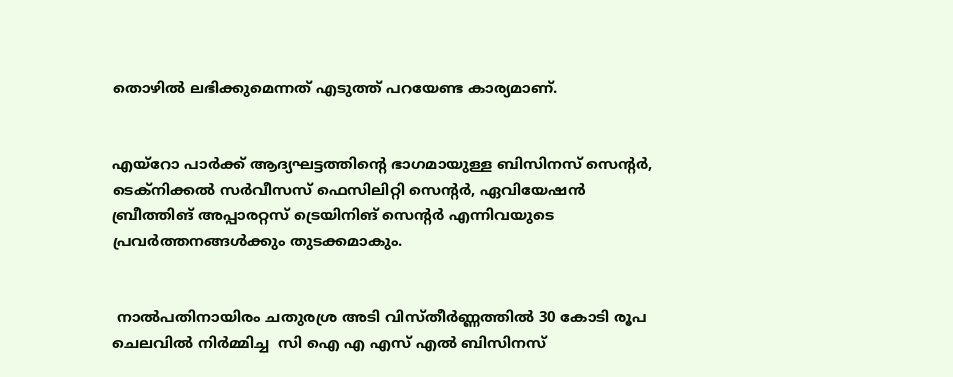തൊഴിൽ ലഭിക്കുമെന്നത് എടുത്ത് പറയേണ്ട കാര്യമാണ്.


എയ്റോ പാർക്ക് ആദ്യഘട്ടത്തിന്റെ ഭാഗമായുള്ള ബിസിനസ് സെന്റർ, ടെക്നിക്കൽ സർവീസസ് ഫെസിലിറ്റി സെന്റർ, ഏവിയേഷൻ ബ്രീത്തിങ് അപ്പാരറ്റസ് ട്രെയിനിങ് സെന്റർ എന്നിവയുടെ  പ്രവർത്തനങ്ങൾക്കും തുടക്കമാകും.


 നാൽപതിനായിരം ചതുരശ്ര അടി വിസ്തീർണ്ണത്തിൽ 30 കോടി രൂപ ചെലവിൽ നിർമ്മിച്ച  സി ഐ എ എസ്‌ എൽ ബിസിനസ്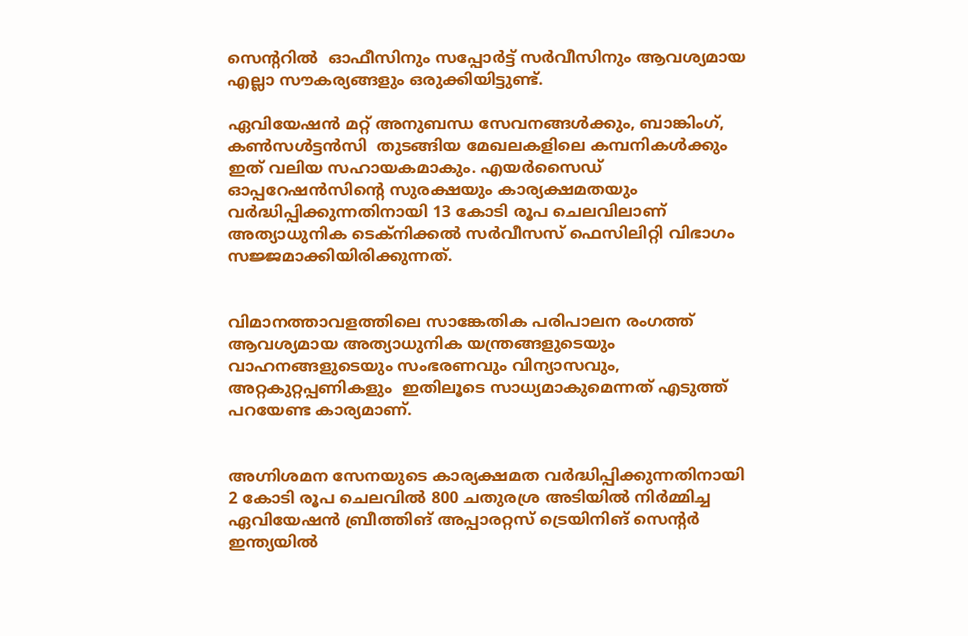സെന്ററിൽ  ഓഫീസിനും സപ്പോർട്ട് സർവീസിനും ആവശ്യമായ എല്ലാ സൗകര്യങ്ങളും ഒരുക്കിയിട്ടുണ്ട്.

ഏവിയേഷൻ മറ്റ് അനുബന്ധ സേവനങ്ങൾക്കും, ബാങ്കിംഗ്,  കൺസൾട്ടൻസി  തുടങ്ങിയ മേഖലകളിലെ കമ്പനികൾക്കും ഇത് വലിയ സഹായകമാകും. എയർസൈഡ് ഓപ്പറേഷൻസിന്റെ സുരക്ഷയും കാര്യക്ഷമതയും വർദ്ധിപ്പിക്കുന്നതിനായി 13 കോടി രൂപ ചെലവിലാണ്  അത്യാധുനിക ടെക്നിക്കൽ സർവീസസ് ഫെസിലിറ്റി വിഭാഗം സജ്ജമാക്കിയിരിക്കുന്നത്.


വിമാനത്താവളത്തിലെ സാങ്കേതിക പരിപാലന രംഗത്ത് ആവശ്യമായ അത്യാധുനിക യന്ത്രങ്ങളുടെയും വാഹനങ്ങളുടെയും സംഭരണവും വിന്യാസവും, അറ്റകുറ്റപ്പണികളും  ഇതിലൂടെ സാധ്യമാകുമെന്നത് എടുത്ത് പറയേണ്ട കാര്യമാണ്.


അഗ്നിശമന സേനയുടെ കാര്യക്ഷമത വർദ്ധിപ്പിക്കുന്നതിനായി 2 കോടി രൂപ ചെലവിൽ 800 ചതുരശ്ര അടിയിൽ നിർമ്മിച്ച  ഏവിയേഷൻ ബ്രീത്തിങ് അപ്പാരറ്റസ് ട്രെയിനിങ് സെന്റർ   ഇന്ത്യയിൽ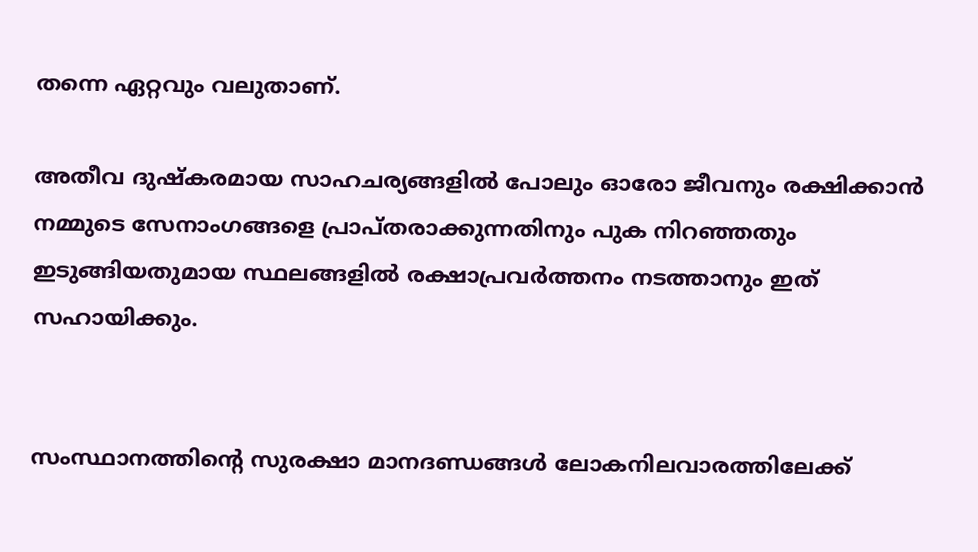തന്നെ ഏറ്റവും വലുതാണ്.

അതീവ ദുഷ്കരമായ സാഹചര്യങ്ങളിൽ പോലും ഓരോ ജീവനും രക്ഷിക്കാൻ നമ്മുടെ സേനാംഗങ്ങളെ പ്രാപ്തരാക്കുന്നതിനും പുക നിറഞ്ഞതും ഇടുങ്ങിയതുമായ സ്ഥലങ്ങളിൽ രക്ഷാപ്രവർത്തനം നടത്താനും ഇത് സഹായിക്കും.


സംസ്ഥാനത്തിന്റെ സുരക്ഷാ മാനദണ്ഡങ്ങൾ ലോകനിലവാരത്തിലേക്ക്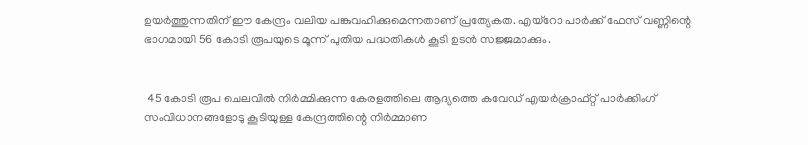ഉയർത്തുന്നതിന് ഈ കേന്ദ്രം വലിയ പങ്കുവഹിക്കുമെന്നതാണ് പ്രത്യേകത. എയ്റോ പാർക്ക് ഫേസ് വണ്ണിന്റെ ഭാഗമായി 56 കോടി രൂപയുടെ മൂന്ന് പുതിയ പദ്ധതികൾ കൂടി ഉടൻ സജ്ജമാക്കും.


 45 കോടി രൂപ ചെലവിൽ നിർമ്മിക്കുന്ന കേരളത്തിലെ ആദ്യത്തെ കവേഡ് എയർക്രാഫ്റ്റ് പാർക്കിംഗ് സംവിധാനങ്ങളോടു കൂടിയുള്ള കേന്ദ്രത്തിന്റെ നിർമ്മാണ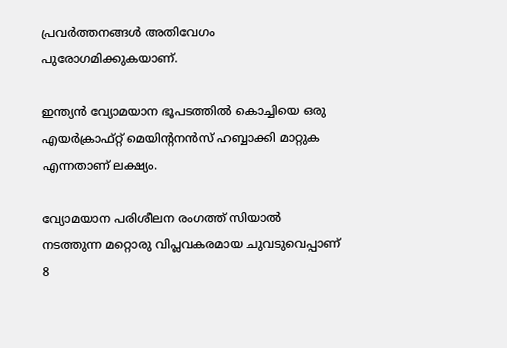പ്രവർത്തനങ്ങൾ അതിവേഗം പുരോഗമിക്കുകയാണ്.

ഇന്ത്യൻ വ്യോമയാന ഭൂപടത്തിൽ കൊച്ചിയെ ഒരു എയർക്രാഫ്റ്റ് മെയിന്റനൻസ് ഹബ്ബാക്കി മാറ്റുക എന്നതാണ് ലക്ഷ്യം.

വ്യോമയാന പരിശീലന രംഗത്ത് സിയാൽ നടത്തുന്ന മറ്റൊരു വിപ്ലവകരമായ ചുവടുവെപ്പാണ് 8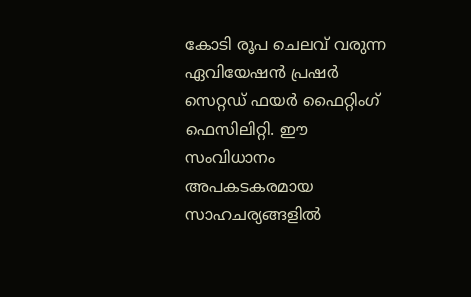കോടി രൂപ ചെലവ് വരുന്ന ഏവിയേഷൻ പ്രഷർ സെറ്റഡ് ഫയർ ഫൈറ്റിംഗ് ഫെസിലിറ്റി. ഈ സംവിധാനം അപകടകരമായ സാഹചര്യങ്ങളിൽ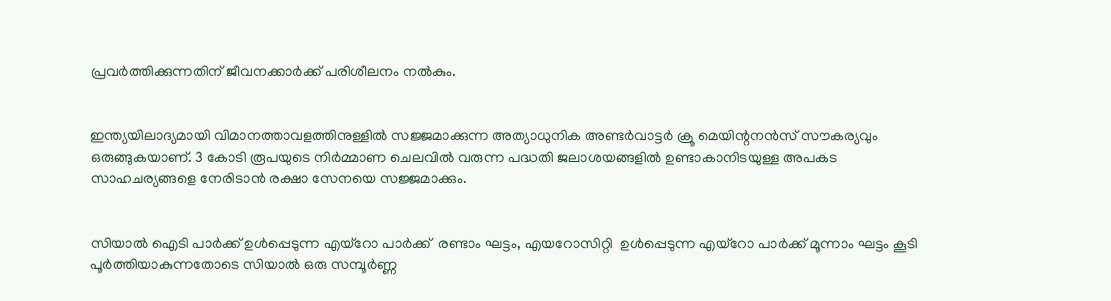പ്രവർത്തിക്കുന്നതിന് ജീവനക്കാർക്ക് പരിശീലനം നൽകും.


ഇന്ത്യയിലാദ്യമായി വിമാനത്താവളത്തിനുള്ളിൽ സജ്ജമാക്കുന്ന അത്യാധുനിക അണ്ടർവാട്ടർ ക്രൂ മെയിന്റനൻസ് സൗകര്യവും ഒരുങ്ങുകയാണ്. 3 കോടി രൂപയുടെ നിർമ്മാണ ചെലവിൽ വരുന്ന പദ്ധതി ജലാശയങ്ങളിൽ ഉണ്ടാകാനിടയുള്ള അപകട സാഹചര്യങ്ങളെ നേരിടാൻ രക്ഷാ സേനയെ സജ്ജമാക്കും.


സിയാൽ ഐടി പാർക്ക് ഉൾപ്പെടുന്ന എയ്റോ പാർക്ക്  രണ്ടാം ഘട്ടം, എയറോസിറ്റി  ഉൾപ്പെടുന്ന എയ്റോ പാർക്ക് മൂന്നാം ഘട്ടം കൂടി പൂർത്തിയാകുന്നതോടെ സിയാൽ ഒരു സമ്പൂർണ്ണ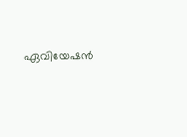ഏവിയേഷൻ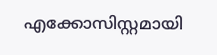എക്കോസിസ്റ്റമായി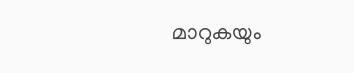മാറുകയും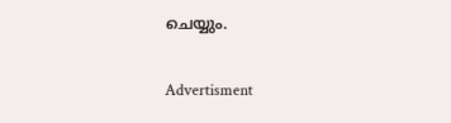ചെയ്യും.

Advertisment